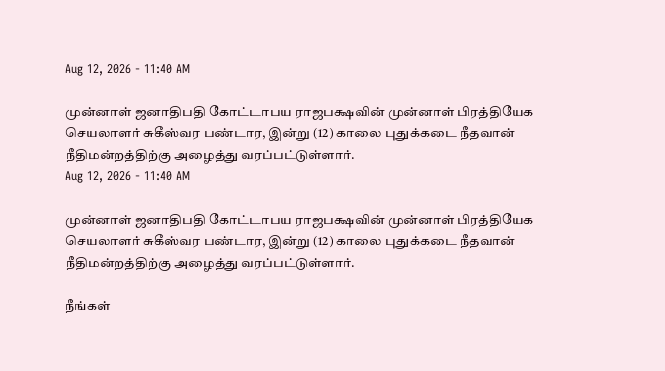Aug 12, 2026 - 11:40 AM

முன்னாள் ஜனாதிபதி கோட்டாபய ராஜபக்ஷவின் முன்னாள் பிரத்தியேக செயலாளர் சுகீஸ்வர பண்டார, இன்று (12) காலை புதுக்கடை நீதவான் நீதிமன்றத்திற்கு அழைத்து வரப்பட்டுள்ளார்.
Aug 12, 2026 - 11:40 AM

முன்னாள் ஜனாதிபதி கோட்டாபய ராஜபக்ஷவின் முன்னாள் பிரத்தியேக செயலாளர் சுகீஸ்வர பண்டார, இன்று (12) காலை புதுக்கடை நீதவான் நீதிமன்றத்திற்கு அழைத்து வரப்பட்டுள்ளார்.

நீங்கள்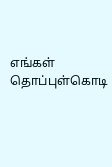எங்கள் தொப்புள்கொடி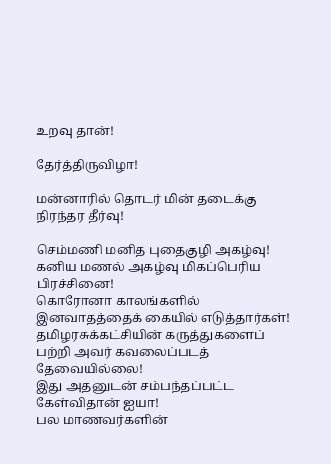உறவு தான்!

தேர்த்திருவிழா!

மன்னாரில் தொடர் மின் தடைக்கு நிரந்தர தீர்வு!

செம்மணி மனித புதைகுழி அகழ்வு!
கனிய மணல் அகழ்வு மிகப்பெரிய பிரச்சினை!
கொரோனா காலங்களில் இனவாதத்தைக் கையில் எடுத்தார்கள்!
தமிழரசுக்கட்சியின் கருத்துகளைப் பற்றி அவர் கவலைப்படத் தேவையில்லை!
இது அதனுடன் சம்பந்தப்பட்ட கேள்விதான் ஐயா!
பல மாணவர்களின்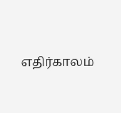எதிர்காலம்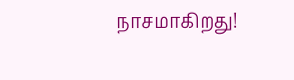நாசமாகிறது!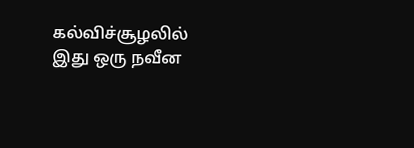கல்விச்சூழலில் இது ஒரு நவீன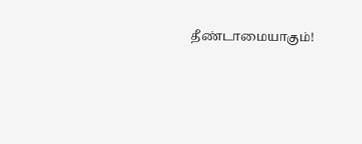தீண்டாமையாகும்!